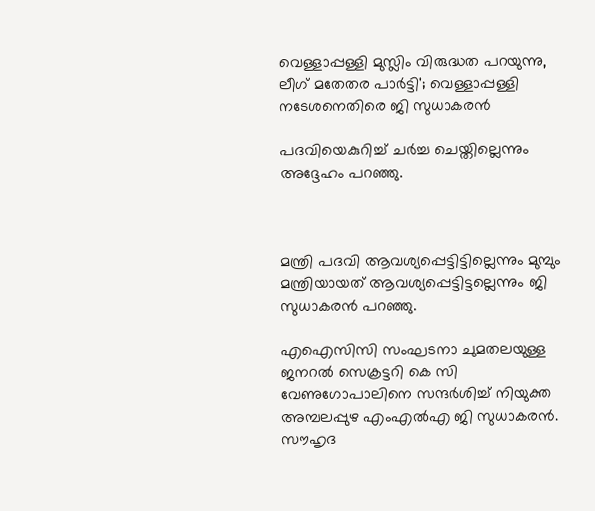വെള്ളാപ്പള്ളി മുസ്ലിം വിരുദ്ധത പറയുന്നു, ലീഗ് മതേതര പാര്‍ട്ടി'; വെള്ളാപ്പള്ളി നടേശനെതിരെ ജി സുധാകരന്‍

പദവിയെകുറിച്ച് ചര്‍ച്ച ചെയ്തില്ലെന്നും അദ്ദേഹം പറഞ്ഞു.



മന്ത്രി പദവി ആവശ്യപ്പെട്ടിട്ടില്ലെന്നും മുമ്പും മന്ത്രിയായത് ആവശ്യപ്പെട്ടിട്ടല്ലെന്നും ജി സുധാകരന്‍ പറഞ്ഞു.

എഐസിസി സംഘടനാ ചുമതലയുള്ള ജനറല്‍ സെക്രട്ടറി കെ സി വേണുഗോപാലിനെ സന്ദര്‍ശിച്ച് നിയുക്ത അമ്പലപ്പുഴ എംഎല്‍എ ജി സുധാകരന്‍. സൗഹൃദ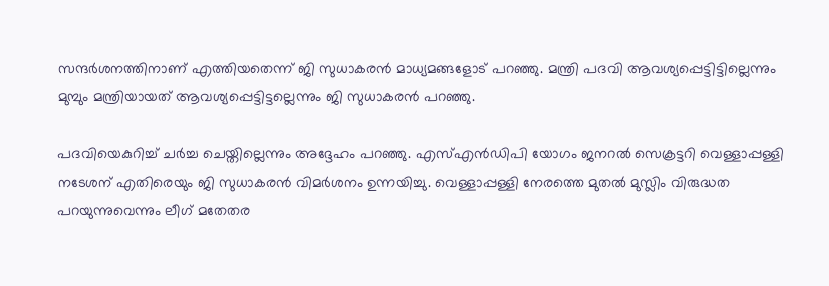സന്ദര്‍ശനത്തിനാണ് എത്തിയതെന്ന് ജി സുധാകരന്‍ മാധ്യമങ്ങളോട് പറഞ്ഞു. മന്ത്രി പദവി ആവശ്യപ്പെട്ടിട്ടില്ലെന്നും മുമ്പും മന്ത്രിയായത് ആവശ്യപ്പെട്ടിട്ടല്ലെന്നും ജി സുധാകരന്‍ പറഞ്ഞു.

പദവിയെകുറിച്ച് ചര്‍ച്ച ചെയ്തില്ലെന്നും അദ്ദേഹം പറഞ്ഞു. എസ്എന്‍ഡിപി യോഗം ജനറല്‍ സെക്രട്ടറി വെള്ളാപ്പള്ളി നടേശന് എതിരെയും ജി സുധാകരന്‍ വിമര്‍ശനം ഉന്നയിച്ചു. വെള്ളാപ്പള്ളി നേരത്തെ മുതല്‍ മുസ്ലിം വിരുദ്ധത പറയുന്നുവെന്നും ലീഗ് മതേതര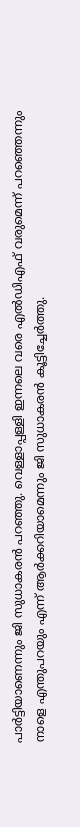പാര്‍ട്ടിയാണെന്നും ജി സുധാകരന്‍ പറഞ്ഞു. വെള്ളാപ്പള്ളി ഇന്നലെ വരെ എല്‍ഡിഎഫ് വരുമെന്ന് പറഞ്ഞെന്നും നാളെ എന്തുപറയും എന്ന് ആര്‍ക്കറിയാമെന്നും ജി സുധാകരന്‍ കൂട്ടിച്ചേര്‍ത്തു.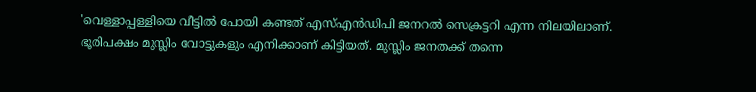'വെള്ളാപ്പള്ളിയെ വീട്ടില്‍ പോയി കണ്ടത് എസ്എന്‍ഡിപി ജനറല്‍ സെക്രട്ടറി എന്ന നിലയിലാണ്. ഭൂരിപക്ഷം മുസ്ലിം വോട്ടുകളും എനിക്കാണ് കിട്ടിയത്. മുസ്ലിം ജനതക്ക് തന്നെ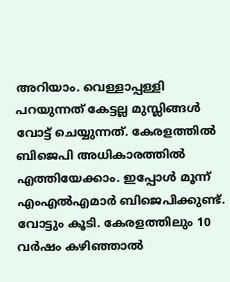അറിയാം. വെള്ളാപ്പള്ളി പറയുന്നത് കേട്ടല്ല മുസ്ലിങ്ങള്‍ വോട്ട് ചെയ്യുന്നത്. കേരളത്തില്‍ ബിജെപി അധികാരത്തില്‍ എത്തിയേക്കാം. ഇപ്പോള്‍ മൂന്ന് എംഎല്‍എമാര്‍ ബിജെപിക്കുണ്ട്. വോട്ടും കൂടി. കേരളത്തിലും 10 വര്‍ഷം കഴിഞ്ഞാല്‍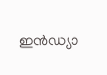ഇന്‍ഡ്യാ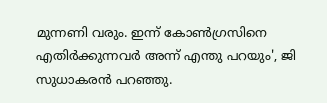മുന്നണി വരും. ഇന്ന് കോണ്‍ഗ്രസിനെ എതിര്‍ക്കുന്നവര്‍ അന്ന് എന്തു പറയും', ജി സുധാകരന്‍ പറഞ്ഞു.